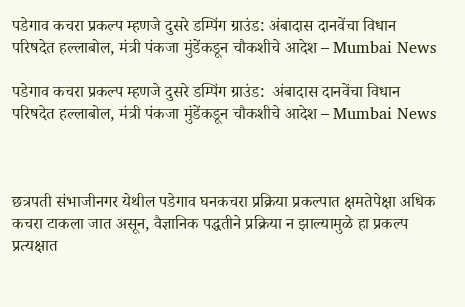पडेगाव कचरा प्रकल्प म्हणजे दुसरे डम्पिंग ग्राउंड: अंबादास दानवेंचा विधान परिषदेत हल्लाबोल, मंत्री पंकजा मुंडेंकडून चौकशीचे आदेश – Mumbai News

पडेगाव कचरा प्रकल्प म्हणजे दुसरे डम्पिंग ग्राउंड:  अंबादास दानवेंचा विधान परिषदेत हल्लाबोल, मंत्री पंकजा मुंडेंकडून चौकशीचे आदेश – Mumbai News



छत्रपती संभाजीनगर येथील पडेगाव घनकचरा प्रक्रिया प्रकल्पात क्षमतेपेक्षा अधिक कचरा टाकला जात असून, वैज्ञानिक पद्धतीने प्रक्रिया न झाल्यामुळे हा प्रकल्प प्रत्यक्षात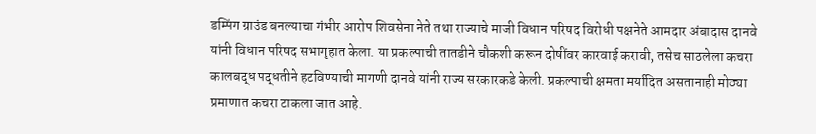डम्पिंग ग्राउंड बनल्याचा गंभीर आरोप शिवसेना नेते तथा राज्याचे माजी विधान परिषद विरोधी पक्षनेते आमदार अंबादास दानवे यांनी विधान परिषद सभागृहात केला. या प्रकल्पाची तातडीने चौकशी करून दोषींवर कारवाई करावी, तसेच साठलेला कचरा कालबद्ध पद्धतीने हटविण्याची मागणी दानवे यांनी राज्य सरकारकडे केली. प्रकल्पाची क्षमता मर्यादित असतानाही मोठ्या प्रमाणात कचरा टाकला जात आहे.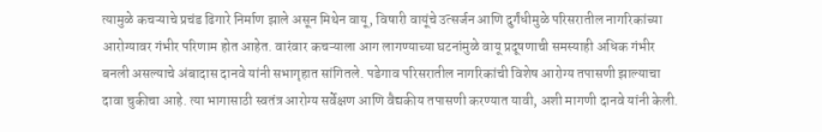त्यामुळे कचऱ्याचे प्रचंड ढिगारे निर्माण झाले असून मिथेन वायू, विषारी वायूंचे उत्सर्जन आणि दुर्गंधीमुळे परिसरातील नागरिकांच्या आरोग्यावर गंभीर परिणाम होत आहेत. वारंवार कचऱ्याला आग लागण्याच्या घटनांमुळे वायू प्रदूषणाची समस्याही अधिक गंभीर बनली असल्याचे अंबादास दानवे यांनी सभागृहात सांगितले. पडेगाव परिसरातील नागरिकांची विशेष आरोग्य तपासणी झाल्याचा दावा चुकीचा आहे. त्या भागासाठी स्वतंत्र आरोग्य सर्वेक्षण आणि वैद्यकीय तपासणी करण्यात यावी, अशी मागणी दानवे यांनी केली.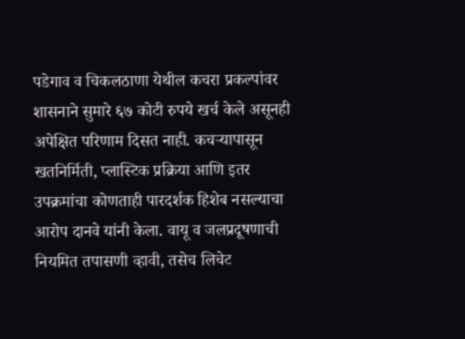पडेगाव व चिकलठाणा येथील कचरा प्रकल्पांवर शासनाने सुमारे ६७ कोटी रुपये खर्च केले असूनही अपेक्षित परिणाम दिसत नाही. कचऱ्यापासून खतनिर्मिती, प्लास्टिक प्रक्रिया आणि इतर उपक्रमांचा कोणताही पारदर्शक हिशेब नसल्याचा आरोप दानवे यांनी केला. वायू व जलप्रदूषणाची नियमित तपासणी व्हावी, तसेच लिचेट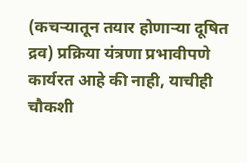(कचऱ्यातून तयार होणाऱ्या दूषित द्रव) प्रक्रिया यंत्रणा प्रभावीपणे कार्यरत आहे की नाही, याचीही चौकशी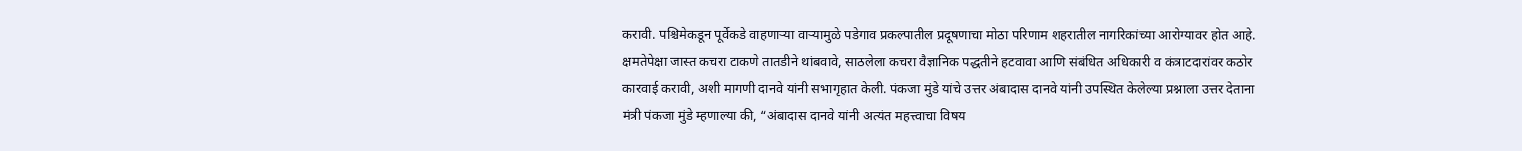करावी. पश्चिमेकडून पूर्वेकडे वाहणाऱ्या वाऱ्यामुळे पडेगाव प्रकल्पातील प्रदूषणाचा मोठा परिणाम शहरातील नागरिकांच्या आरोग्यावर होत आहे. क्षमतेपेक्षा जास्त कचरा टाकणे तातडीने थांबवावे, साठलेला कचरा वैज्ञानिक पद्धतीने हटवावा आणि संबंधित अधिकारी व कंत्राटदारांवर कठोर कारवाई करावी, अशी मागणी दानवे यांनी सभागृहात केली. पंकजा मुंडे यांचे उत्तर अंबादास दानवे यांनी उपस्थित केलेल्या प्रश्नाला उत्तर देताना मंत्री पंकजा मुंडे म्हणाल्या की, “अंबादास दानवे यांनी अत्यंत महत्त्वाचा विषय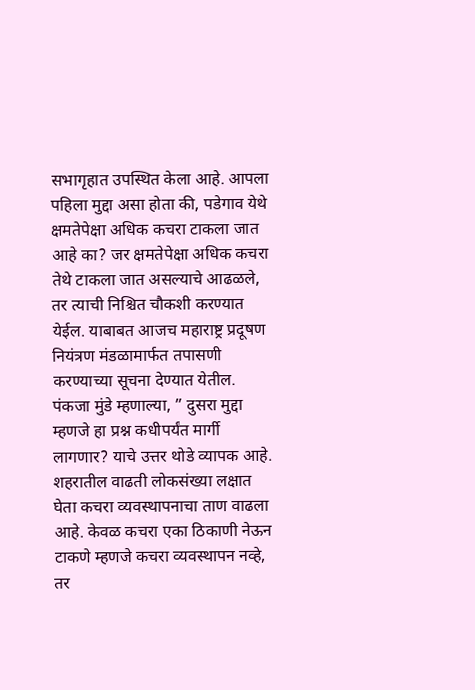सभागृहात उपस्थित केला आहे. आपला पहिला मुद्दा असा होता की, पडेगाव येथे क्षमतेपेक्षा अधिक कचरा टाकला जात आहे का? जर क्षमतेपेक्षा अधिक कचरा तेथे टाकला जात असल्याचे आढळले, तर त्याची निश्चित चौकशी करण्यात येईल. याबाबत आजच महाराष्ट्र प्रदूषण नियंत्रण मंडळामार्फत तपासणी करण्याच्या सूचना देण्यात येतील. पंकजा मुंडे म्हणाल्या, ” दुसरा मुद्दा म्हणजे हा प्रश्न कधीपर्यंत मार्गी लागणार? याचे उत्तर थोडे व्यापक आहे. शहरातील वाढती लोकसंख्या लक्षात घेता कचरा व्यवस्थापनाचा ताण वाढला आहे. केवळ कचरा एका ठिकाणी नेऊन टाकणे म्हणजे कचरा व्यवस्थापन नव्हे, तर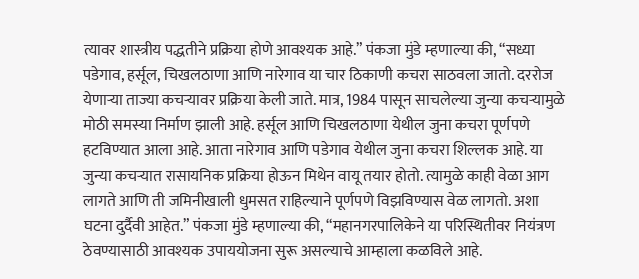त्यावर शास्त्रीय पद्धतीने प्रक्रिया होणे आवश्यक आहे.” पंकजा मुंडे म्हणाल्या की, “सध्या पडेगाव, हर्सूल, चिखलठाणा आणि नारेगाव या चार ठिकाणी कचरा साठवला जातो. दररोज येणाऱ्या ताज्या कचऱ्यावर प्रक्रिया केली जाते. मात्र, 1984 पासून साचलेल्या जुन्या कचऱ्यामुळे मोठी समस्या निर्माण झाली आहे. हर्सूल आणि चिखलठाणा येथील जुना कचरा पूर्णपणे हटविण्यात आला आहे. आता नारेगाव आणि पडेगाव येथील जुना कचरा शिल्लक आहे. या जुन्या कचऱ्यात रासायनिक प्रक्रिया होऊन मिथेन वायू तयार होतो. त्यामुळे काही वेळा आग लागते आणि ती जमिनीखाली धुमसत राहिल्याने पूर्णपणे विझविण्यास वेळ लागतो. अशा घटना दुर्दैवी आहेत.” पंकजा मुंडे म्हणाल्या की, “महानगरपालिकेने या परिस्थितीवर नियंत्रण ठेवण्यासाठी आवश्यक उपाययोजना सुरू असल्याचे आम्हाला कळविले आहे.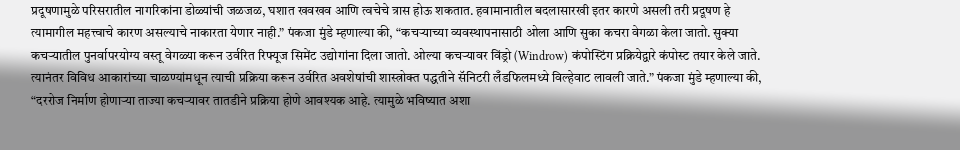प्रदूषणामुळे परिसरातील नागरिकांना डोळ्यांची जळजळ, घशात खवखव आणि त्वचेचे त्रास होऊ शकतात. हवामानातील बदलासारखी इतर कारणे असली तरी प्रदूषण हे त्यामागील महत्त्वाचे कारण असल्याचे नाकारता येणार नाही.” पंकजा मुंडे म्हणाल्या की, “कचऱ्याच्या व्यवस्थापनासाठी ओला आणि सुका कचरा वेगळा केला जातो. सुक्या कचऱ्यातील पुनर्वापरयोग्य वस्तू वेगळ्या करून उर्वरित रिफ्यूज सिमेंट उद्योगांना दिला जातो. ओल्या कचऱ्यावर विंड्रो (Windrow) कंपोस्टिंग प्रक्रियेद्वारे कंपोस्ट तयार केले जाते. त्यानंतर विविध आकारांच्या चाळण्यांमधून त्याची प्रक्रिया करून उर्वरित अवशेषांची शास्त्रोक्त पद्धतीने सॅनिटरी लँडफिलमध्ये विल्हेवाट लावली जाते.” पंकजा मुंडे म्हणाल्या की, “दररोज निर्माण होणाऱ्या ताज्या कचऱ्यावर तातडीने प्रक्रिया होणे आवश्यक आहे. त्यामुळे भविष्यात अशा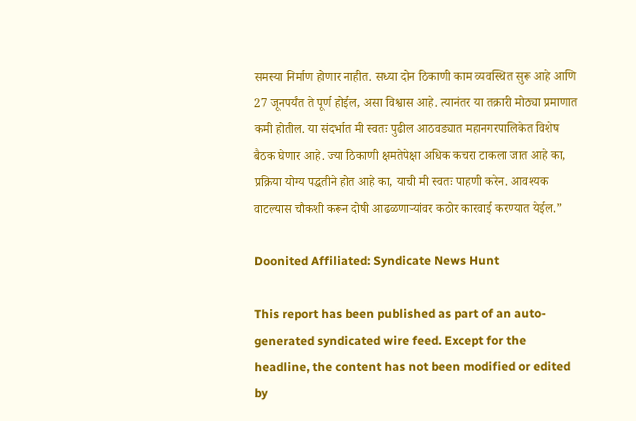समस्या निर्माण होणार नाहीत. सध्या दोन ठिकाणी काम व्यवस्थित सुरू आहे आणि 27 जूनपर्यंत ते पूर्ण होईल, असा विश्वास आहे. त्यानंतर या तक्रारी मोठ्या प्रमाणात कमी होतील. या संदर्भात मी स्वतः पुढील आठवड्यात महानगरपालिकेत विशेष बैठक घेणार आहे. ज्या ठिकाणी क्षमतेपेक्षा अधिक कचरा टाकला जात आहे का, प्रक्रिया योग्य पद्धतीने होत आहे का, याची मी स्वतः पाहणी करेन. आवश्यक वाटल्यास चौकशी करून दोषी आढळणाऱ्यांवर कठोर कारवाई करण्यात येईल.”

Doonited Affiliated: Syndicate News Hunt

This report has been published as part of an auto-generated syndicated wire feed. Except for the headline, the content has not been modified or edited by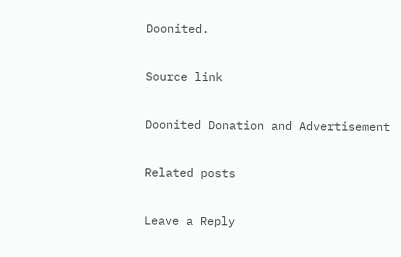Doonited.

Source link

Doonited Donation and Advertisement

Related posts

Leave a Reply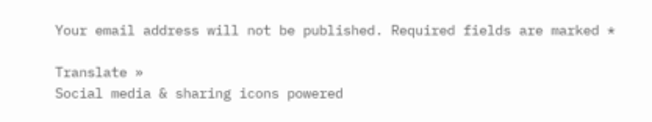Your email address will not be published. Required fields are marked *

Translate »
Social media & sharing icons powered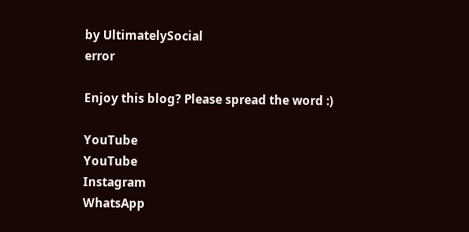by UltimatelySocial
error

Enjoy this blog? Please spread the word :)

YouTube
YouTube
Instagram
WhatsApp